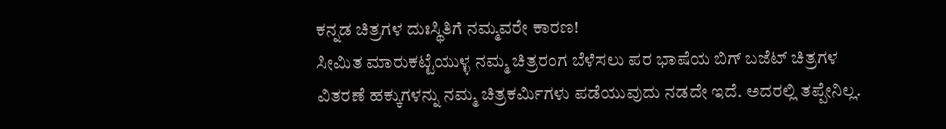ಕನ್ನಡ ಚಿತ್ರಗಳ ದುಃಸ್ಥಿತಿಗೆ ನಮ್ಮವರೇ ಕಾರಣ!
ಸೀಮಿತ ಮಾರುಕಟ್ಟೆಯುಳ್ಳ ನಮ್ಮ ಚಿತ್ರರಂಗ ಬೆಳೆಸಲು ಪರ ಭಾಷೆಯ ಬಿಗ್ ಬಜೆಟ್ ಚಿತ್ರಗಳ ವಿತರಣೆ ಹಕ್ಕುಗಳನ್ನು ನಮ್ಮ ಚಿತ್ರಕರ್ಮಿಗಳು ಪಡೆಯುವುದು ನಡದೇ ಇದೆ. ಅದರಲ್ಲಿ ತಪ್ಪೇನಿಲ್ಲ.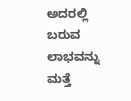ಅದರಲ್ಲಿ ಬರುವ ಲಾಭವನ್ನು ಮತ್ತೆ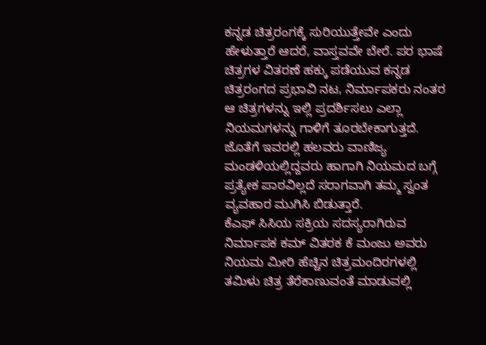ಕನ್ನಡ ಚಿತ್ರರಂಗಕ್ಕೆ ಸುರಿಯುತ್ತೇವೇ ಎಂದು ಹೇಳುತ್ತಾರೆ ಆದರೆ, ವಾಸ್ತವವೇ ಬೇರೆ. ಪರ ಭಾಷೆ ಚಿತ್ರಗಳ ವಿತರಣೆ ಹಕ್ಕು ಪಡೆಯುವ ಕನ್ನಡ ಚಿತ್ರರಂಗದ ಪ್ರಭಾವಿ ನಟ, ನಿರ್ಮಾಪಕರು ನಂತರ ಆ ಚಿತ್ರಗಳನ್ನು ಇಲ್ಲಿ ಪ್ರದರ್ಶಿಸಲು ಎಲ್ಲಾ ನಿಯಮಗಳನ್ನು ಗಾಳಿಗೆ ತೂರಬೇಕಾಗುತ್ತದೆ.
ಜೊತೆಗೆ ಇವರಲ್ಲಿ ಹಲವರು ವಾಣಿಜ್ಯ ಮಂಡಳಿಯಲ್ಲಿದ್ದವರು ಹಾಗಾಗಿ ನಿಯಮದ ಬಗ್ಗೆ ಪ್ರತ್ಯೇಕ ಪಾಠವಿಲ್ಲದೆ ಸರಾಗವಾಗಿ ತಮ್ಮ ಸ್ವಂತ ವ್ಯವಹಾರ ಮುಗಿಸಿ ಬಿಡುತ್ತಾರೆ.
ಕೆಎಫ್ ಸಿಸಿಯ ಸಕ್ರಿಯ ಸದಸ್ಯರಾಗಿರುವ ನಿರ್ಮಾಪಕ ಕಮ್ ವಿತರಕ ಕೆ ಮಂಜು ಅವರು ನಿಯಮ ಮೀರಿ ಹೆಚ್ಚಿನ ಚಿತ್ರಮಂದಿರಗಳಲ್ಲಿ ತಮಿಳು ಚಿತ್ರ ತೆರೆಕಾಣುವಂತೆ ಮಾಡುವಲ್ಲಿ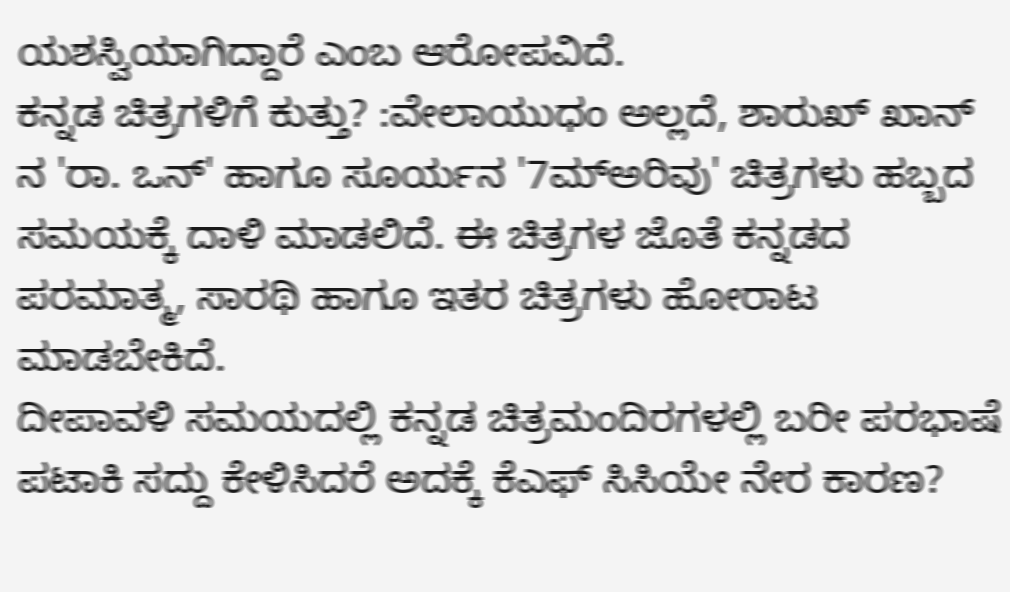ಯಶಸ್ವಿಯಾಗಿದ್ದಾರೆ ಎಂಬ ಆರೋಪವಿದೆ.
ಕನ್ನಡ ಚಿತ್ರಗಳಿಗೆ ಕುತ್ತು? :ವೇಲಾಯುಧಂ ಅಲ್ಲದೆ, ಶಾರುಖ್ ಖಾನ್ ನ 'ರಾ. ಒನ್' ಹಾಗೂ ಸೂರ್ಯನ '7ಮ್ಅರಿವು' ಚಿತ್ರಗಳು ಹಬ್ಬದ ಸಮಯಕ್ಕೆ ದಾಳಿ ಮಾಡಲಿದೆ. ಈ ಚಿತ್ರಗಳ ಜೊತೆ ಕನ್ನಡದ ಪರಮಾತ್ಮ, ಸಾರಥಿ ಹಾಗೂ ಇತರ ಚಿತ್ರಗಳು ಹೋರಾಟ ಮಾಡಬೇಕಿದೆ.
ದೀಪಾವಳಿ ಸಮಯದಲ್ಲಿ ಕನ್ನಡ ಚಿತ್ರಮಂದಿರಗಳಲ್ಲಿ ಬರೀ ಪರಭಾಷೆ ಪಟಾಕಿ ಸದ್ದು ಕೇಳಿಸಿದರೆ ಅದಕ್ಕೆ ಕೆಎಫ್ ಸಿಸಿಯೇ ನೇರ ಕಾರಣ?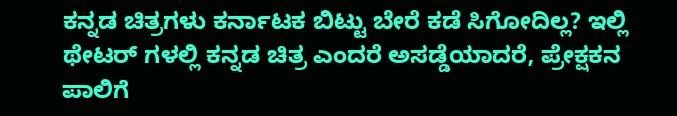ಕನ್ನಡ ಚಿತ್ರಗಳು ಕರ್ನಾಟಕ ಬಿಟ್ಟು ಬೇರೆ ಕಡೆ ಸಿಗೋದಿಲ್ಲ? ಇಲ್ಲಿ ಥೇಟರ್ ಗಳಲ್ಲಿ ಕನ್ನಡ ಚಿತ್ರ ಎಂದರೆ ಅಸಡ್ಡೆಯಾದರೆ, ಪ್ರೇಕ್ಷಕನ ಪಾಲಿಗೆ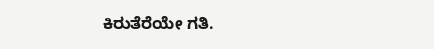ಕಿರುತೆರೆಯೇ ಗತಿ.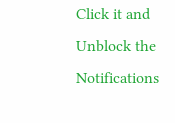Click it and Unblock the Notifications